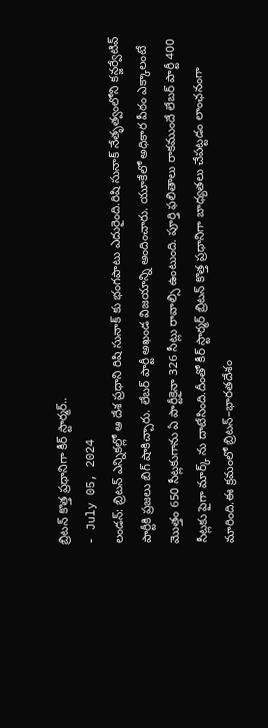బ్రిటన్ కొత్త ప్రధానిగా కీర్ స్టార్మర్..
- July 05, 2024
లండన్: బ్రిటన్ ఎన్నికల్లో ఆ దేశ ప్రధాని రిషి సునాక్ కు భంగపాటు ఎదురైంది.రిషి సునాక్ నేతృత్వంలోని కన్జర్వేటివ్ పార్టీకి ప్రజలు బిగ్ షాకిచ్చారు. లేబర్ పార్టీ అఖండ విజయాన్ని అందించారు. యూకేలో అధికార పీఠం ఎక్కాలంటే మొత్తం 650 సీట్లకుగాను ఏ పార్టీకైనా 326 సీట్లు రావాల్సి ఉంటుంది. పూర్తి ఫలితాలు రాకముందే లేబర్ పార్టీ 400 సీట్లకు పైగా మార్క్ ను దాటేసింది.దీంతో కీర్ స్టార్మర్ బ్రిటన్ కొత్త ప్రధానిగా బాధ్యతలు చేపట్టడం లాంఛనంగా మారింది.ఈ క్రమంలో బ్రిటన్–భారతదేశం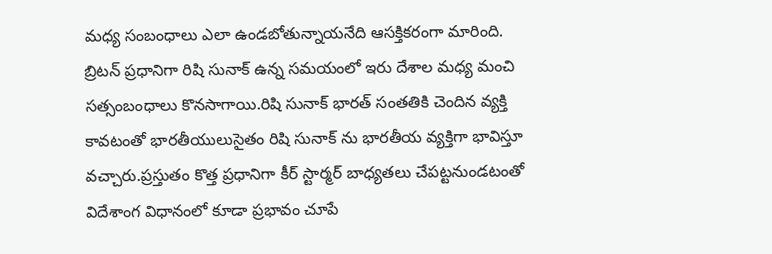మధ్య సంబంధాలు ఎలా ఉండబోతున్నాయనేది ఆసక్తికరంగా మారింది.
బ్రిటన్ ప్రధానిగా రిషి సునాక్ ఉన్న సమయంలో ఇరు దేశాల మధ్య మంచి సత్సంబంధాలు కొనసాగాయి.రిషి సునాక్ భారత్ సంతతికి చెందిన వ్యక్తి కావటంతో భారతీయులుసైతం రిషి సునాక్ ను భారతీయ వ్యక్తిగా భావిస్తూ వచ్చారు.ప్రస్తుతం కొత్త ప్రధానిగా కీర్ స్టార్మర్ బాధ్యతలు చేపట్టనుండటంతో విదేశాంగ విధానంలో కూడా ప్రభావం చూపే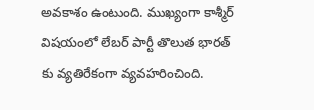అవకాశం ఉంటుంది. ముఖ్యంగా కాశ్మీర్ విషయంలో లేబర్ పార్టీ తొలుత భారత్ కు వ్యతిరేకంగా వ్యవహరించింది.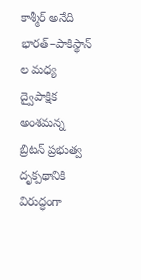కాశ్మీర్ అనేది భారత్–పాకిస్థాన్ ల మధ్య ద్వైపాక్షిక అంశమన్న బ్రిటన్ ప్రభుత్వ దృక్పథానికి విరుద్ధంగా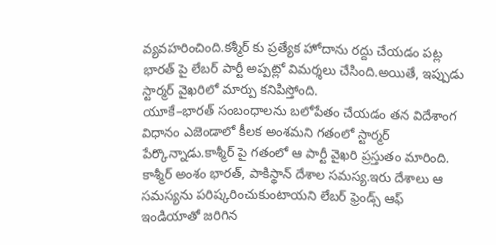వ్యవహరించింది.కశ్మీర్ కు ప్రత్యేక హోదాను రద్దు చేయడం పట్ల భారత్ పై లేబర్ పార్టీ అప్పట్లో విమర్శలు చేసింది.అయితే, ఇప్పుడు స్టార్మర్ వైఖరిలో మార్పు కనిపిస్తోంది.
యూకే–భారత్ సంబంధాలను బలోపేతం చేయడం తన విదేశాంగ విధానం ఎజెండాలో కీలక అంశమని గతంలో స్టార్మర్ పేర్కొన్నాడు.కాశ్మీర్ పై గతంలో ఆ పార్టీ వైఖరి ప్రస్తుతం మారింది. కాశ్మీర్ అంశం భారత్, పాకిస్థాన్ దేశాల సమస్య.ఇరు దేశాలు ఆ సమస్యను పరిష్కరించుకుంటాయని లేబర్ ఫ్రెండ్స్ ఆఫ్ ఇండియాతో జరిగిన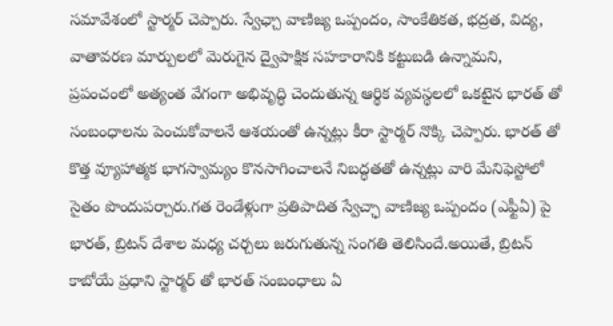సమావేశంలో స్టార్మర్ చెప్పారు. స్వేఛ్చా వాణిజ్య ఒప్పందం, సాంకేతికత, భద్రత, విద్య, వాతావరణ మార్పులలో మెరుగైన ద్వైపాక్షిక సహకారానికి కట్టుబడి ఉన్నామని, ప్రపంచంలో అత్యంత వేగంగా అభివృద్ధి చెందుతున్న ఆర్థిక వ్యవస్థలలో ఒకటైన భారత్ తో సంబంధాలను పెంచుకోవాలనే ఆశయంతో ఉన్నట్లు కీరా స్టార్మర్ నొక్కి చెప్పారు. భారత్ తో కొత్త వ్యూహాత్మక భాగస్వామ్యం కొనసాగించాలనే నిబద్ధతతో ఉన్నట్లు వారి మేనిఫెస్టోలో సైతం పొందుపర్చారు.గత రెండేళ్లుగా ప్రతిపాదిత స్వేచ్ఛా వాణిజ్య ఒప్పందం (ఎఫ్టీఏ) పై భారత్, బ్రిటన్ దేశాల మధ్య చర్చలు జరుగుతున్న సంగతి తెలిసిందే.అయితే, బ్రిటన్ కాబోయే ప్రధాని స్టార్మర్ తో భారత్ సంబంధాలు ఏ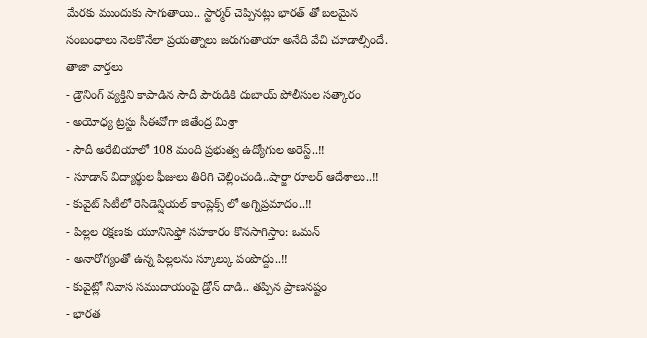మేరకు ముందుకు సాగుతాయి.. స్టార్మర్ చెప్పినట్లు భారత్ తో బలమైన సంబంధాలు నెలకొనేలా ప్రయత్నాలు జరుగుతాయా అనేది వేచి చూడాల్సిందే.
తాజా వార్తలు
- డ్రౌనింగ్ వ్యక్తిని కాపాడిన సౌదీ పౌరుడికి దుబాయ్ పోలీసుల సత్కారం
- అయోధ్య ట్రస్టు సీఈవోగా జితేంద్ర మిశ్రా
- సౌదీ అరేబియాలో 108 మంది ప్రభుత్వ ఉద్యోగుల అరెస్ట్..!!
- సూడాన్ విద్యార్థుల ఫీజులు తిరిగి చెల్లించండి..షార్జా రూలర్ ఆదేశాలు..!!
- కువైట్ సిటీలో రెసిడెన్షియల్ కాంప్లెక్స్ లో అగ్నిప్రమాదం..!!
- పిల్లల రక్షణకు యూనిసెఫ్తో సహకారం కొనసాగిస్తాం: ఒమన్
- అనారోగ్యంతో ఉన్న పిల్లలను స్కూల్కు పంపొద్దు..!!
- కువైట్లో నివాస సముదాయంపై డ్రోన్ దాడి.. తప్పిన ప్రాణనష్టం
- భారత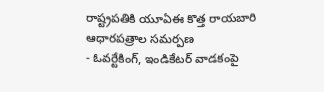రాష్ట్రపతికి యూఏఈ కొత్త రాయబారి ఆధారపత్రాల సమర్పణ
- ఓవర్టేకింగ్, ఇండికేటర్ వాడకంపై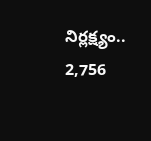నిర్లక్ష్యం.. 2,756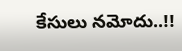కేసులు నమోదు..!!